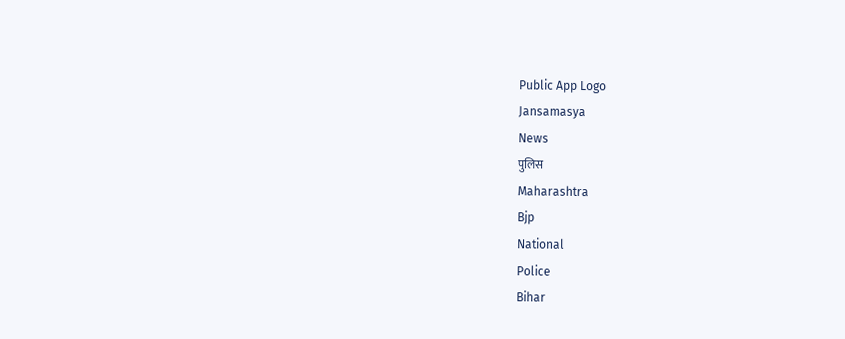Public App Logo
Jansamasya
News
पुलिस
Maharashtra
Bjp
National
Police
Bihar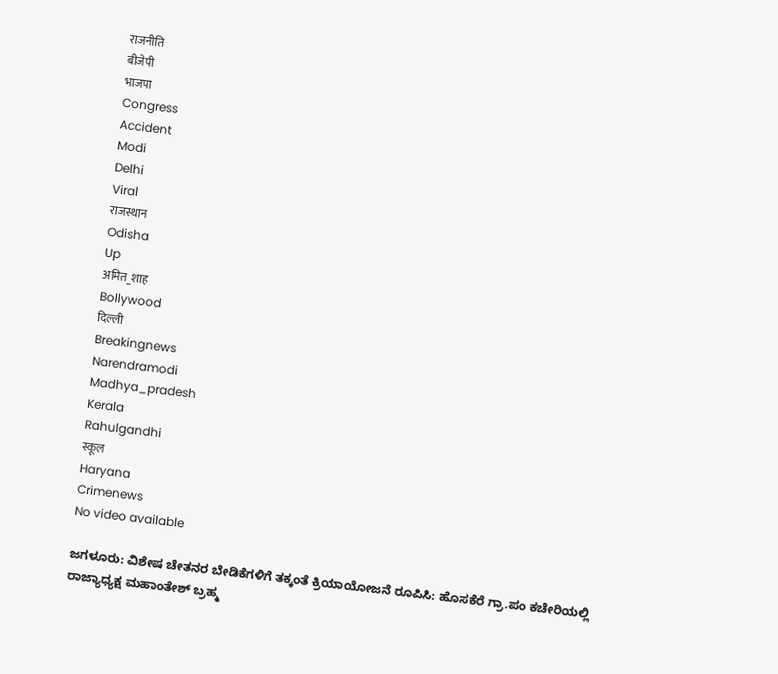राजनीति
बीजेपी
भाजपा
Congress
Accident
Modi
Delhi
Viral
राजस्थान
Odisha
Up
अमित_शाह
Bollywood
दिल्ली
Breakingnews
Narendramodi
Madhya_pradesh
Kerala
Rahulgandhi
स्कूल
Haryana
Crimenews
No video available

ಜಗಳೂರು: ವಿಶೇಷ ಚೇತನರ ಬೇಡಿಕೆಗಳಿಗೆ ತಕ್ಕಂತೆ ಕ್ರಿಯಾಯೋಜನೆ ರೂಪಿಸಿ: ಹೊಸಕೆರೆ‌ ಗ್ರಾ.ಪಂ ಕಚೇರಿಯಲ್ಲಿ ರಾಜ್ಯಾಧ್ಯಕ್ಷ ಮಹಾಂತೇಶ್ ಬ್ರಹ್ಮ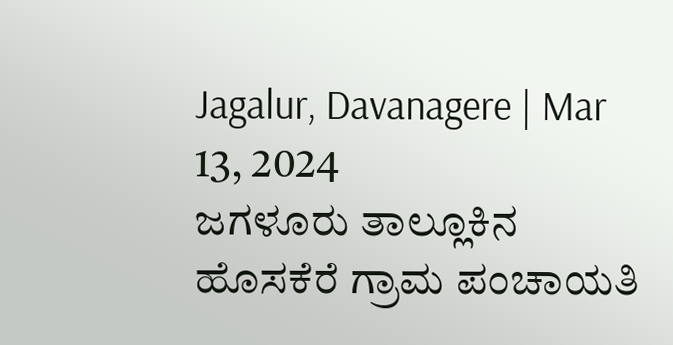Jagalur, Davanagere | Mar 13, 2024
ಜಗಳೂರು ತಾಲ್ಲೂಕಿನ ಹೊಸಕೆರೆ ಗ್ರಾಮ ಪಂಚಾಯತಿ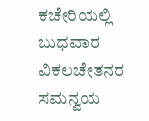ಕಚೇರಿಯಲ್ಲಿ ಬುಧವಾರ ವಿಕಲಚೇತನರ ಸಮನ್ವಯ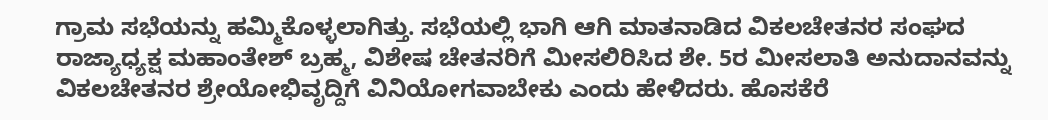ಗ್ರಾಮ ಸಭೆಯನ್ನು ಹಮ್ಮಿಕೊಳ್ಳಲಾಗಿತ್ತು. ಸಭೆಯಲ್ಲಿ ಭಾಗಿ ಆಗಿ ಮಾತನಾಡಿದ ವಿಕಲಚೇತನರ ಸಂಘದ ರಾಜ್ಯಾಧ್ಯಕ್ಷ ಮಹಾಂತೇಶ್ ಬ್ರಹ್ಮ, ವಿಶೇಷ ಚೇತನರಿಗೆ ಮೀಸಲಿರಿಸಿದ ಶೇ. 5ರ ಮೀಸಲಾತಿ ಅನುದಾನವನ್ನು ವಿಕಲಚೇತನರ ಶ್ರೇಯೋಭಿವೃದ್ದಿಗೆ ವಿನಿಯೋಗವಾಬೇಕು ಎಂದು ಹೇಳಿದರು. ಹೊಸಕೆರೆ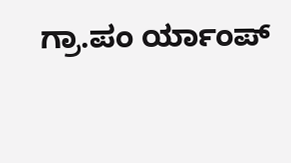ಗ್ರಾ.ಪಂ ರ್ಯಾಂಪ್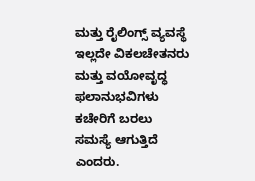ಮತ್ತು ರೈಲಿಂಗ್ಸ್ ವ್ಯವಸ್ಥೆ ಇಲ್ಲದೇ ವಿಕಲಚೇತನರು ಮತ್ತು ವಯೋವೃದ್ಧ ಫಲಾನುಭವಿಗಳು ಕಚೇರಿಗೆ ಬರಲು ಸಮಸ್ಯೆ ಆಗುತ್ತಿದೆ ಎಂದರು.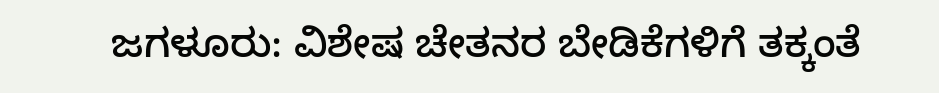ಜಗಳೂರು: ವಿಶೇಷ ಚೇತನರ ಬೇಡಿಕೆಗಳಿಗೆ ತಕ್ಕಂತೆ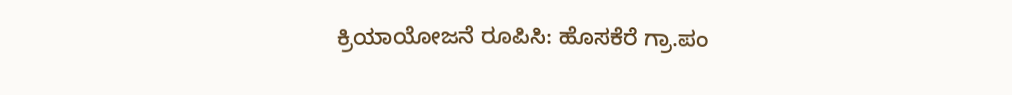ಕ್ರಿಯಾಯೋಜನೆ ರೂಪಿಸಿ: ಹೊಸಕೆರೆ‌ ಗ್ರಾ.ಪಂ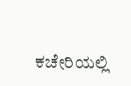ಕಚೇರಿಯಲ್ಲಿ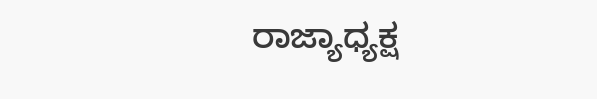ರಾಜ್ಯಾಧ್ಯಕ್ಷ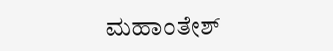ಮಹಾಂತೇಶ್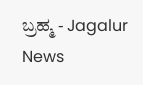ಬ್ರಹ್ಮ - Jagalur News